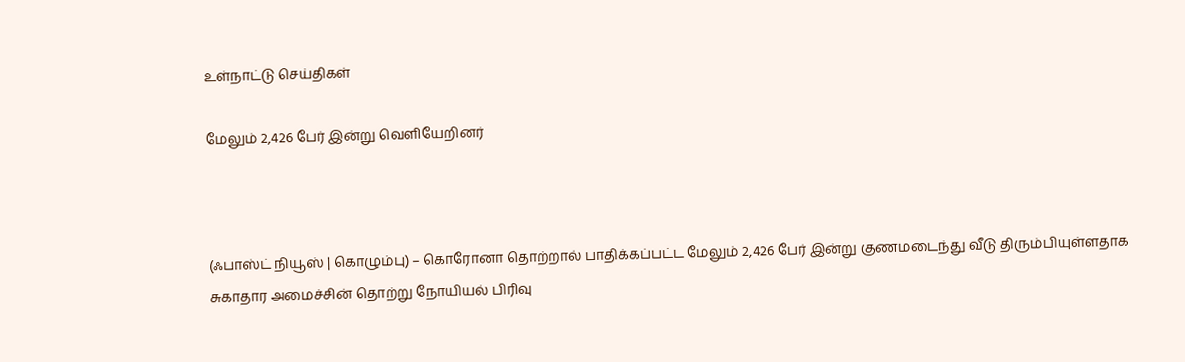உள்நாட்டு செய்திகள்

மேலும் 2,426 பேர் இன்று வெளியேறினர்



(ஃபாஸ்ட் நியூஸ் | கொழும்பு) – கொரோனா தொற்றால் பாதிக்கப்பட்ட மேலும் 2,426 பேர் இன்று குணமடைந்து வீடு திரும்பியுள்ளதாக சுகாதார அமைச்சின் தொற்று நோயியல் பிரிவு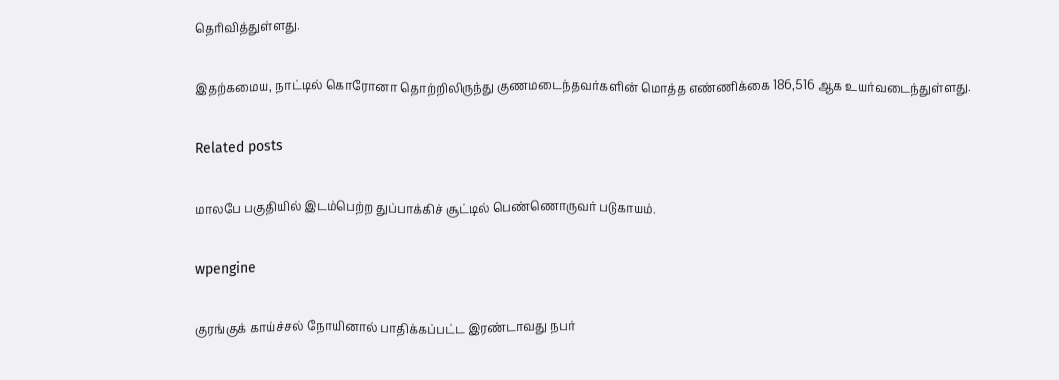தெரிவித்துள்ளது.

இதற்கமைய, நாட்டில் கொரோனா தொற்றிலிருந்து குணமடைந்தவர்களின் மொத்த எண்ணிக்கை 186,516 ஆக உயர்வடைந்துள்ளது.

Related posts

மாலபே பகுதியில் இடம்பெற்ற துப்பாக்கிச் சூட்டில் பெண்ணொருவர் படுகாயம்.

wpengine

குரங்குக் காய்ச்சல் நோயினால் பாதிக்கப்பட்ட இரண்டாவது நபர்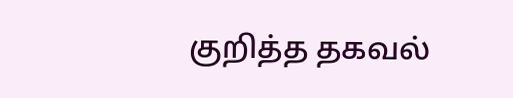குறித்த தகவல்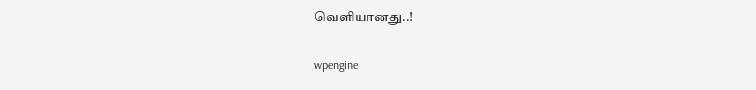வெளியானது..!

wpengine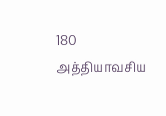180 அத்தியாவசிய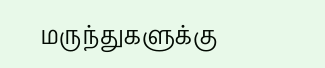மருந்துகளுக்கு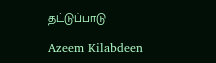தட்டுப்பாடு

Azeem Kilabdeen